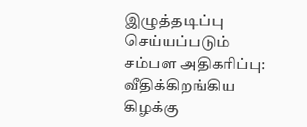இழுத்தடிப்பு செய்யப்படும் சம்பள அதிகரிப்பு: வீதிக்கிறங்கிய கிழக்கு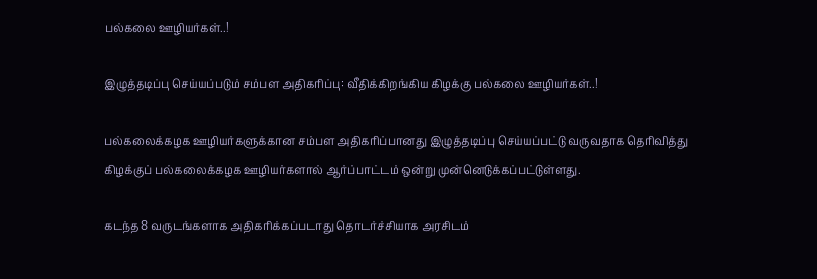பல்கலை ஊழியர்கள்..!

இழுத்தடிப்பு செய்யப்படும் சம்பள அதிகரிப்பு: வீதிக்கிறங்கிய கிழக்கு பல்கலை ஊழியர்கள்..!

பல்கலைக்கழக ஊழியர்களுக்கான சம்பள அதிகரிப்பானது இழுத்தடிப்பு செய்யப்பட்டு வருவதாக தெரிவித்து கிழக்குப் பல்கலைக்கழக ஊழியர்களால் ஆர்ப்பாட்டம் ஒன்று முன்னெடுக்கப்பட்டுள்ளது.

கடந்த 8 வருடங்களாக அதிகரிக்கப்படாது தொடர்ச்சியாக அரசிடம்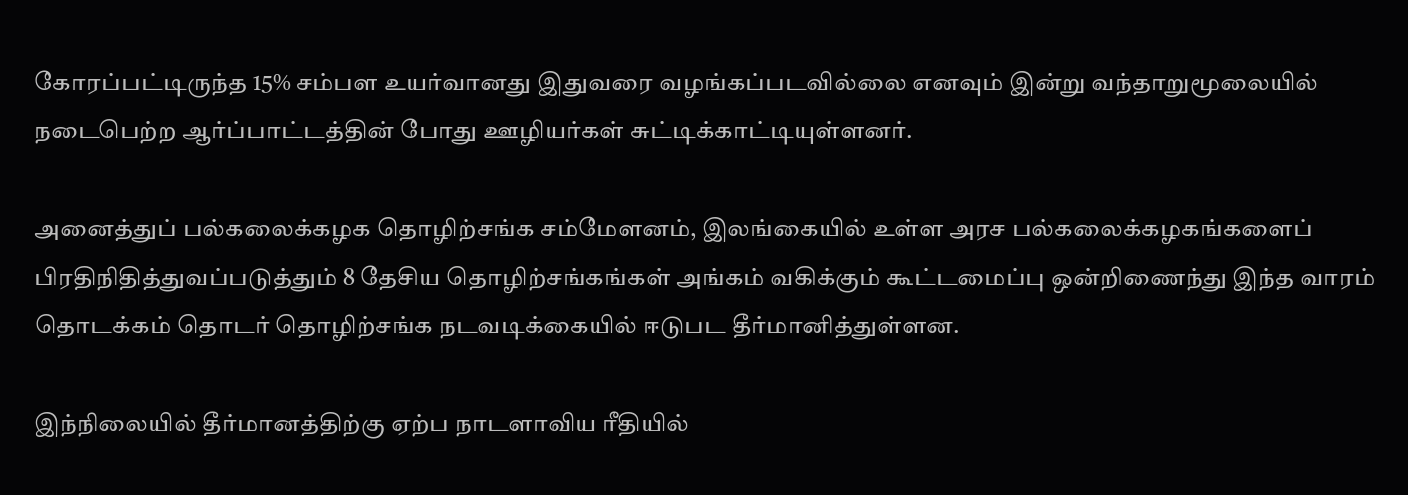கோரப்பட்டிருந்த 15% சம்பள உயர்வானது இதுவரை வழங்கப்படவில்லை எனவும் இன்று வந்தாறுமூலையில் நடைபெற்ற ஆர்ப்பாட்டத்தின் போது ஊழியர்கள் சுட்டிக்காட்டியுள்ளனர்.

அனைத்துப் பல்கலைக்கழக தொழிற்சங்க சம்மேளனம், இலங்கையில் உள்ள அரச பல்கலைக்கழகங்களைப் பிரதிநிதித்துவப்படுத்தும் 8 தேசிய தொழிற்சங்கங்கள் அங்கம் வகிக்கும் கூட்டமைப்பு ஒன்றிணைந்து இந்த வாரம் தொடக்கம் தொடர் தொழிற்சங்க நடவடிக்கையில் ஈடுபட தீர்மானித்துள்ளன.

இந்நிலையில் தீர்மானத்திற்கு ஏற்ப நாடளாவிய ரீதியில்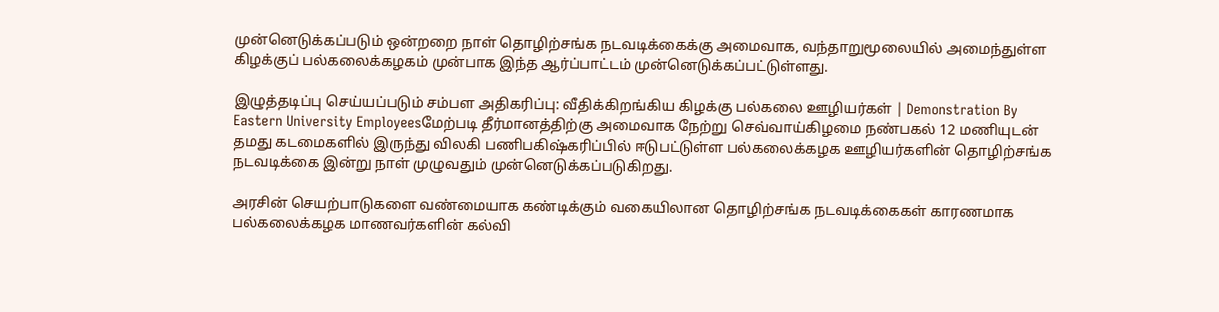முன்னெடுக்கப்படும் ஒன்றறை நாள் தொழிற்சங்க நடவடிக்கைக்கு அமைவாக, வந்தாறுமூலையில் அமைந்துள்ள கிழக்குப் பல்கலைக்கழகம் முன்பாக இந்த ஆர்ப்பாட்டம் முன்னெடுக்கப்பட்டுள்ளது.

இழுத்தடிப்பு செய்யப்படும் சம்பள அதிகரிப்பு: வீதிக்கிறங்கிய கிழக்கு பல்கலை ஊழியர்கள் | Demonstration By Eastern University Employeesமேற்படி தீர்மானத்திற்கு அமைவாக நேற்று செவ்வாய்கிழமை நண்பகல் 12 மணியுடன் தமது கடமைகளில் இருந்து விலகி பணிபகிஷ்கரிப்பில் ஈடுபட்டுள்ள பல்கலைக்கழக ஊழியர்களின் தொழிற்சங்க நடவடிக்கை இன்று நாள் முழுவதும் முன்னெடுக்கப்படுகிறது.

அரசின் செயற்பாடுகளை வண்மையாக கண்டிக்கும் வகையிலான தொழிற்சங்க நடவடிக்கைகள் காரணமாக பல்கலைக்கழக மாணவர்களின் கல்வி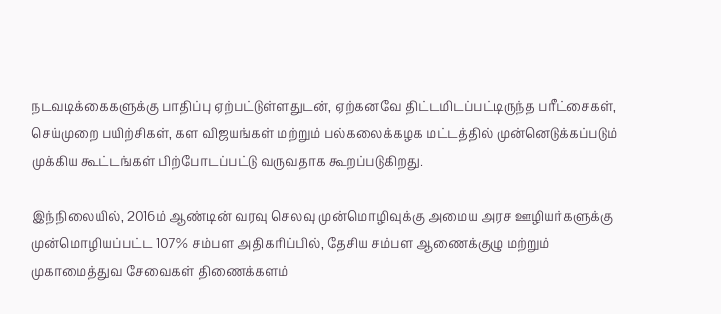நடவடிக்கைகளுக்கு பாதிப்பு ஏற்பட்டுள்ளதுடன், ஏற்கனவே திட்டமிடப்பட்டிருந்த பரீட்சைகள், செய்முறை பயிற்சிகள், கள விஜயங்கள் மற்றும் பல்கலைக்கழக மட்டத்தில் முன்னெடுக்கப்படும் முக்கிய கூட்டங்கள் பிற்போடப்பட்டு வருவதாக கூறப்படுகிறது.

இந்நிலையில், 2016ம் ஆண்டின் வரவு செலவு முன்மொழிவுக்கு அமைய அரச ஊழியர்களுக்கு முன்மொழியப்பட்ட 107% சம்பள அதிகரிப்பில், தேசிய சம்பள ஆணைக்குழு மற்றும் முகாமைத்துவ சேவைகள் திணைக்களம்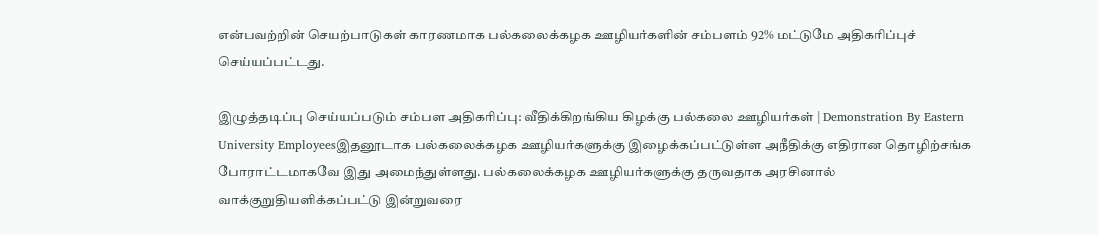என்பவற்றின் செயற்பாடுகள் காரணமாக பல்கலைக்கழக ஊழியர்களின் சம்பளம் 92% மட்டுமே அதிகரிப்புச் செய்யப்பட்டது.

இழுத்தடிப்பு செய்யப்படும் சம்பள அதிகரிப்பு: வீதிக்கிறங்கிய கிழக்கு பல்கலை ஊழியர்கள் | Demonstration By Eastern University Employeesஇதனூடாக பல்கலைக்கழக ஊழியர்களுக்கு இழைக்கப்பட்டுள்ள அநீதிக்கு எதிரான தொழிற்சங்க போராட்டமாகவே இது அமைந்துள்ளது. பல்கலைக்கழக ஊழியர்களுக்கு தருவதாக அரசினால் வாக்குறுதியளிக்கப்பட்டு இன்றுவரை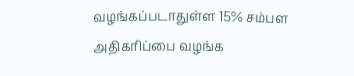வழங்கப்படாதுள்ள 15% சம்பள அதிகரிப்பை வழங்க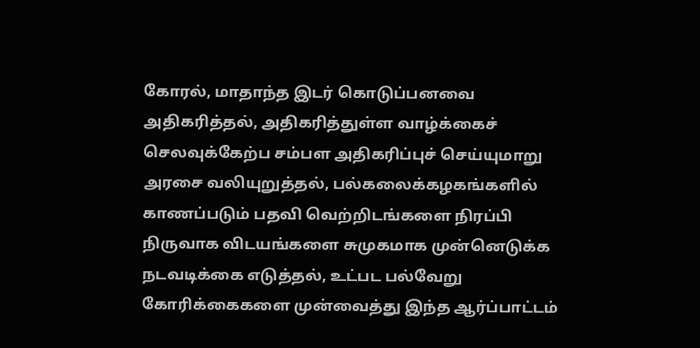கோரல், மாதாந்த இடர் கொடுப்பனவை அதிகரித்தல், அதிகரித்துள்ள வாழ்க்கைச் செலவுக்கேற்ப சம்பள அதிகரிப்புச் செய்யுமாறு அரசை வலியுறுத்தல், பல்கலைக்கழகங்களில் காணப்படும் பதவி வெற்றிடங்களை நிரப்பி நிருவாக விடயங்களை சுமுகமாக முன்னெடுக்க நடவடிக்கை எடுத்தல், உட்பட பல்வேறு கோரிக்கைகளை முன்வைத்து இந்த ஆர்ப்பாட்டம்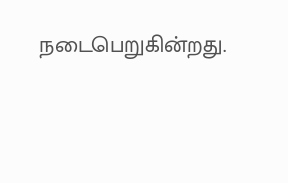நடைபெறுகின்றது.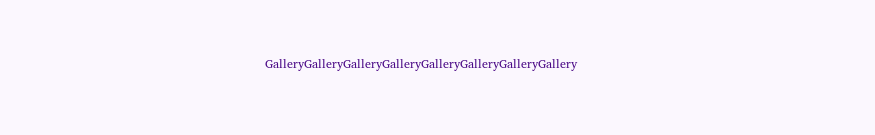GalleryGalleryGalleryGalleryGalleryGalleryGalleryGallery